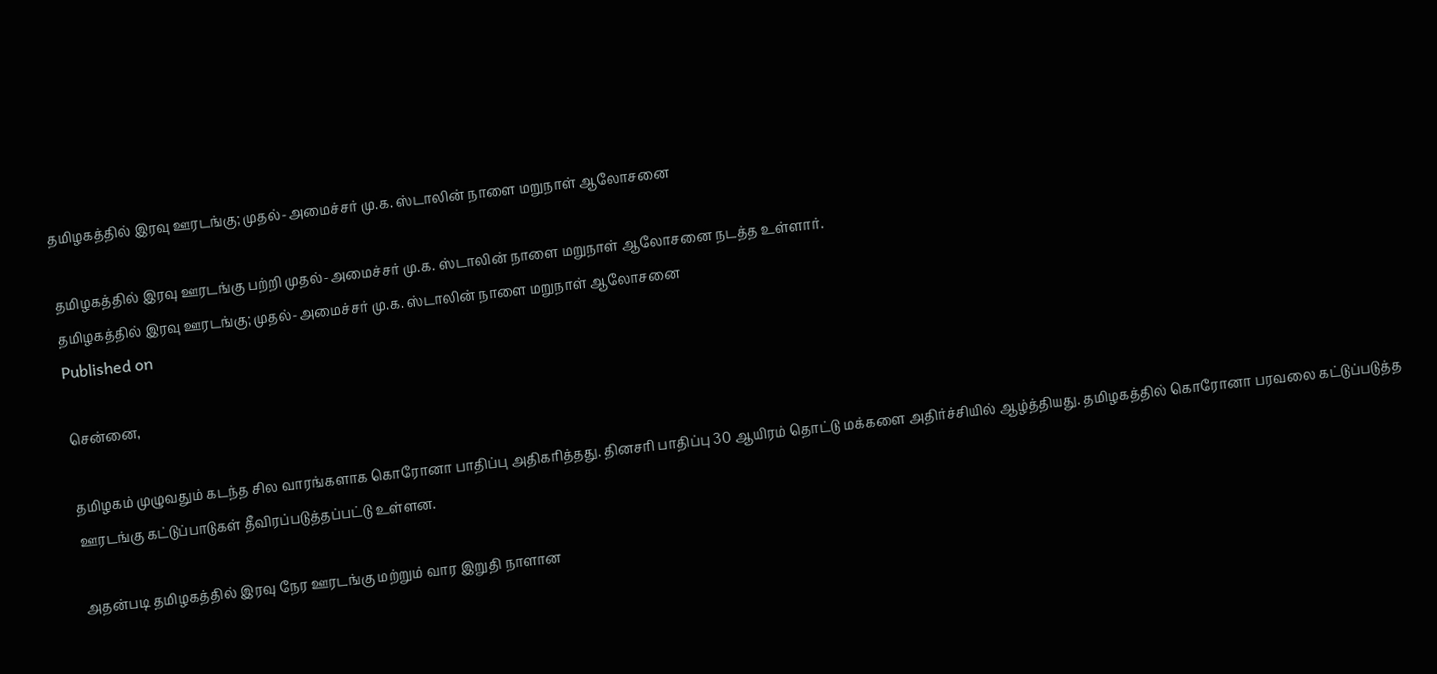தமிழகத்தில் இரவு ஊரடங்கு; முதல்-அமைச்சர் மு.க. ஸ்டாலின் நாளை மறுநாள் ஆலோசனை

தமிழகத்தில் இரவு ஊரடங்கு பற்றி முதல்-அமைச்சர் மு.க. ஸ்டாலின் நாளை மறுநாள் ஆலோசனை நடத்த உள்ளார்.
தமிழகத்தில் இரவு ஊரடங்கு; முதல்-அமைச்சர் மு.க. ஸ்டாலின் நாளை மறுநாள் ஆலோசனை
Published on

சென்னை,

தமிழகம் முழுவதும் கடந்த சில வாரங்களாக கொரோனா பாதிப்பு அதிகரித்தது. தினசரி பாதிப்பு 30 ஆயிரம் தொட்டு மக்களை அதிர்ச்சியில் ஆழ்த்தியது. தமிழகத்தில் கொரோனா பரவலை கட்டுப்படுத்த ஊரடங்கு கட்டுப்பாடுகள் தீவிரப்படுத்தப்பட்டு உள்ளன.

அதன்படி தமிழகத்தில் இரவு நேர ஊரடங்கு மற்றும் வார இறுதி நாளான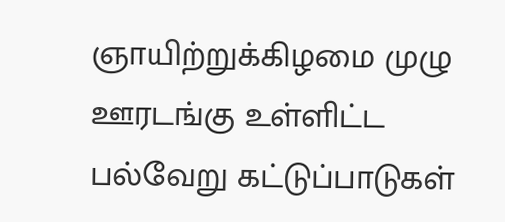ஞாயிற்றுக்கிழமை முழு ஊரடங்கு உள்ளிட்ட பல்வேறு கட்டுப்பாடுகள்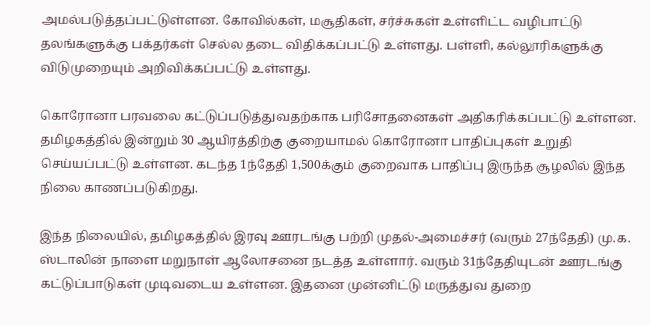அமல்படுத்தப்பட்டுள்ளன. கோவில்கள், மசூதிகள், சர்ச்சுகள் உள்ளிட்ட வழிபாட்டு தலங்களுக்கு பக்தர்கள் செல்ல தடை விதிக்கப்பட்டு உள்ளது. பள்ளி, கல்லூரிகளுக்கு விடுமுறையும் அறிவிக்கப்பட்டு உள்ளது.

கொரோனா பரவலை கட்டுப்படுத்துவதற்காக பரிசோதனைகள் அதிகரிக்கப்பட்டு உள்ளன. தமிழகத்தில் இன்றும் 30 ஆயிரத்திற்கு குறையாமல் கொரோனா பாதிப்புகள் உறுதி செய்யப்பட்டு உள்ளன. கடந்த 1ந்தேதி 1,500க்கும் குறைவாக பாதிப்பு இருந்த சூழலில் இந்த நிலை காணப்படுகிறது.

இந்த நிலையில், தமிழகத்தில் இரவு ஊரடங்கு பற்றி முதல்-அமைச்சர் (வரும் 27ந்தேதி) மு.க. ஸ்டாலின் நாளை மறுநாள் ஆலோசனை நடத்த உள்ளார். வரும் 31ந்தேதியுடன் ஊரடங்கு கட்டுப்பாடுகள் முடிவடைய உள்ளன. இதனை முன்னிட்டு மருத்துவ துறை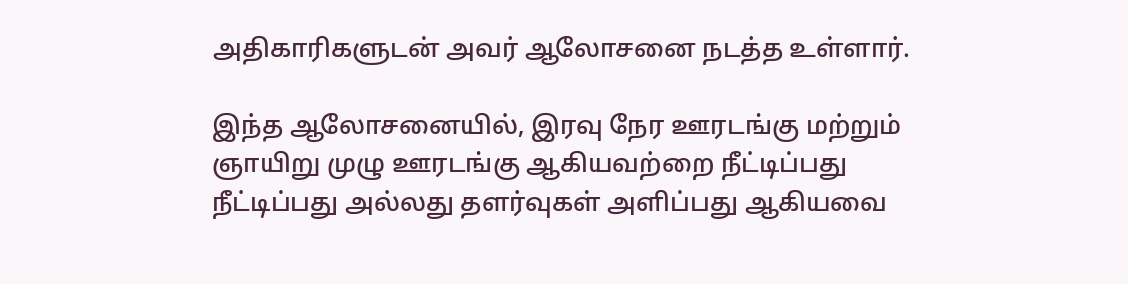அதிகாரிகளுடன் அவர் ஆலோசனை நடத்த உள்ளார்.

இந்த ஆலோசனையில், இரவு நேர ஊரடங்கு மற்றும் ஞாயிறு முழு ஊரடங்கு ஆகியவற்றை நீட்டிப்பது நீட்டிப்பது அல்லது தளர்வுகள் அளிப்பது ஆகியவை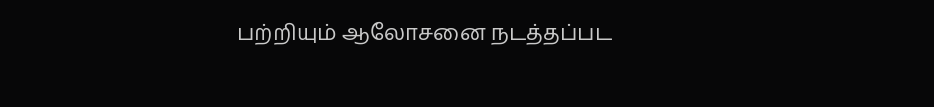பற்றியும் ஆலோசனை நடத்தப்பட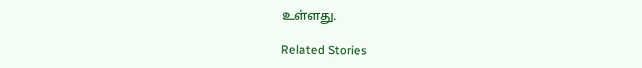உள்ளது.

Related Stories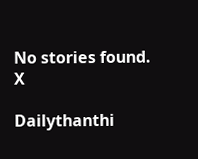No stories found.
X

Dailythanthi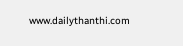www.dailythanthi.com